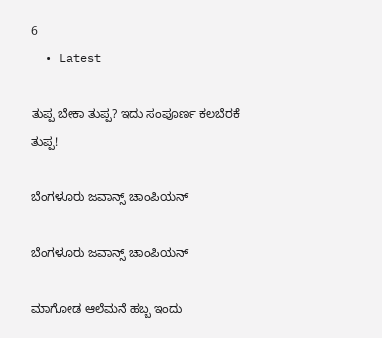6
  • Latest

ತುಪ್ಪ ಬೇಕಾ ತುಪ್ಪ? ಇದು ಸಂಪೂರ್ಣ ಕಲಬೆರಕೆ ತುಪ್ಪ!

ಬೆಂಗಳೂರು ಜವಾನ್ಸ್ ಚಾಂಪಿಯನ್

ಬೆಂಗಳೂರು ಜವಾನ್ಸ್ ಚಾಂಪಿಯನ್

ಮಾಗೋಡ ಆಲೆಮನೆ ಹಬ್ಬ ಇಂದು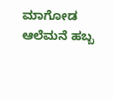ಮಾಗೋಡ ಆಲೆಮನೆ ಹಬ್ಬ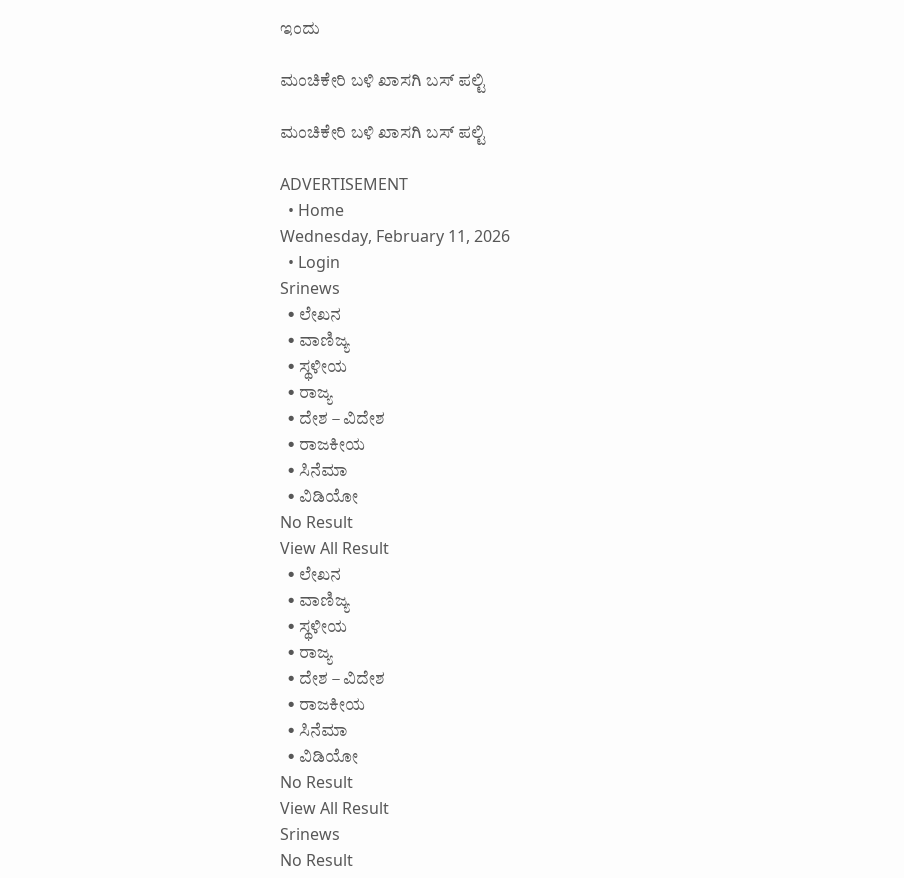ಇಂದು

ಮಂಚಿಕೇರಿ‌ ಬಳಿ ಖಾಸಗಿ ಬಸ್ ಪಲ್ಟಿ

ಮಂಚಿಕೇರಿ‌ ಬಳಿ ಖಾಸಗಿ ಬಸ್ ಪಲ್ಟಿ

ADVERTISEMENT
  • Home
Wednesday, February 11, 2026
  • Login
Srinews
  • ಲೇಖನ
  • ವಾಣಿಜ್ಯ
  • ಸ್ಥಳೀಯ
  • ರಾಜ್ಯ
  • ದೇಶ – ವಿದೇಶ
  • ರಾಜಕೀಯ
  • ಸಿನೆಮಾ
  • ವಿಡಿಯೋ
No Result
View All Result
  • ಲೇಖನ
  • ವಾಣಿಜ್ಯ
  • ಸ್ಥಳೀಯ
  • ರಾಜ್ಯ
  • ದೇಶ – ವಿದೇಶ
  • ರಾಜಕೀಯ
  • ಸಿನೆಮಾ
  • ವಿಡಿಯೋ
No Result
View All Result
Srinews
No Result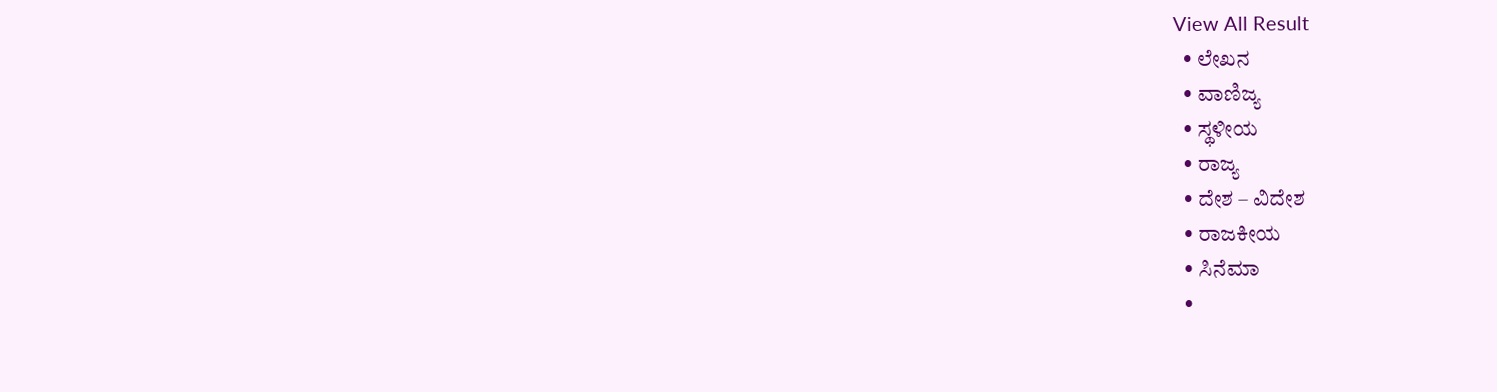View All Result
  • ಲೇಖನ
  • ವಾಣಿಜ್ಯ
  • ಸ್ಥಳೀಯ
  • ರಾಜ್ಯ
  • ದೇಶ – ವಿದೇಶ
  • ರಾಜಕೀಯ
  • ಸಿನೆಮಾ
  •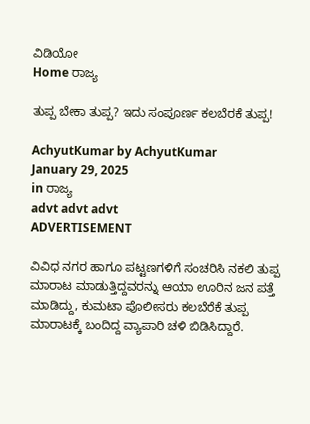ವಿಡಿಯೋ
Home ರಾಜ್ಯ

ತುಪ್ಪ ಬೇಕಾ ತುಪ್ಪ? ಇದು ಸಂಪೂರ್ಣ ಕಲಬೆರಕೆ ತುಪ್ಪ!

AchyutKumar by AchyutKumar
January 29, 2025
in ರಾಜ್ಯ
advt advt advt
ADVERTISEMENT

ವಿವಿಧ ನಗರ ಹಾಗೂ ಪಟ್ಟಣಗಳಿಗೆ ಸಂಚರಿಸಿ ನಕಲಿ ತುಪ್ಪ ಮಾರಾಟ ಮಾಡುತ್ತಿದ್ದವರನ್ನು ಆಯಾ ಊರಿನ ಜನ ಪತ್ತೆ ಮಾಡಿದ್ದು, ಕುಮಟಾ ಪೊಲೀಸರು ಕಲಬೆರೆಕೆ ತುಪ್ಪ ಮಾರಾಟಕ್ಕೆ ಬಂದಿದ್ದ ವ್ಯಾಪಾರಿ ಚಳಿ ಬಿಡಿಸಿದ್ದಾರೆ.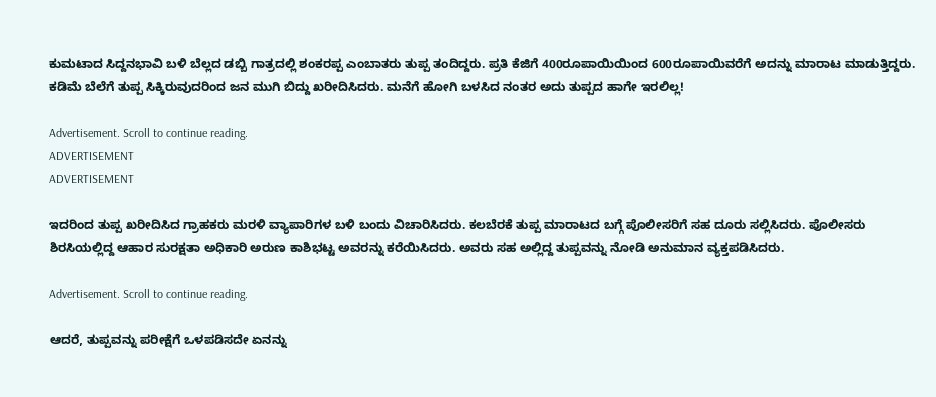ಕುಮಟಾದ ಸಿದ್ದನಭಾವಿ ಬಳಿ ಬೆಲ್ಲದ ಡಬ್ಬಿ ಗಾತ್ರದಲ್ಲಿ ಶಂಕರಪ್ಪ ಎಂಬಾತರು ತುಪ್ಪ ತಂದಿದ್ದರು. ಪ್ರತಿ ಕೆಜಿಗೆ 400ರೂಪಾಯಿಯಿಂದ 600ರೂಪಾಯಿವರೆಗೆ ಅದನ್ನು ಮಾರಾಟ ಮಾಡುತ್ತಿದ್ದರು. ಕಡಿಮೆ ಬೆಲೆಗೆ ತುಪ್ಪ ಸಿಕ್ಕಿರುವುದರಿಂದ ಜನ ಮುಗಿ ಬಿದ್ದು ಖರೀದಿಸಿದರು. ಮನೆಗೆ ಹೋಗಿ ಬಳಸಿದ ನಂತರ ಅದು ತುಪ್ಪದ ಹಾಗೇ ಇರಲಿಲ್ಲ!

Advertisement. Scroll to continue reading.
ADVERTISEMENT
ADVERTISEMENT

ಇದರಿಂದ ತುಪ್ಪ ಖರೀದಿಸಿದ ಗ್ರಾಹಕರು ಮರಳಿ ವ್ಯಾಪಾರಿಗಳ ಬಳಿ ಬಂದು ವಿಚಾರಿಸಿದರು. ಕಲಬೆರಕೆ ತುಪ್ಪ ಮಾರಾಟದ ಬಗ್ಗೆ ಪೊಲೀಸರಿಗೆ ಸಹ ದೂರು ಸಲ್ಲಿಸಿದರು. ಪೊಲೀಸರು ಶಿರಸಿಯಲ್ಲಿದ್ದ ಆಹಾರ ಸುರಕ್ಷತಾ ಅಧಿಕಾರಿ ಅರುಣ ಕಾಶಿಭಟ್ಟ ಅವರನ್ನು ಕರೆಯಿಸಿದರು. ಅವರು ಸಹ ಅಲ್ಲಿದ್ದ ತುಪ್ಪವನ್ನು ನೋಡಿ ಅನುಮಾನ ವ್ಯಕ್ತಪಡಿಸಿದರು.

Advertisement. Scroll to continue reading.

ಆದರೆ, ತುಪ್ಪವನ್ನು ಪರೀಕ್ಷೆಗೆ ಒಳಪಡಿಸದೇ ಏನನ್ನು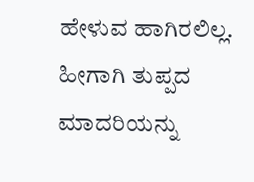ಹೇಳುವ ಹಾಗಿರಲಿಲ್ಲ. ಹೀಗಾಗಿ ತುಪ್ಪದ ಮಾದರಿಯನ್ನು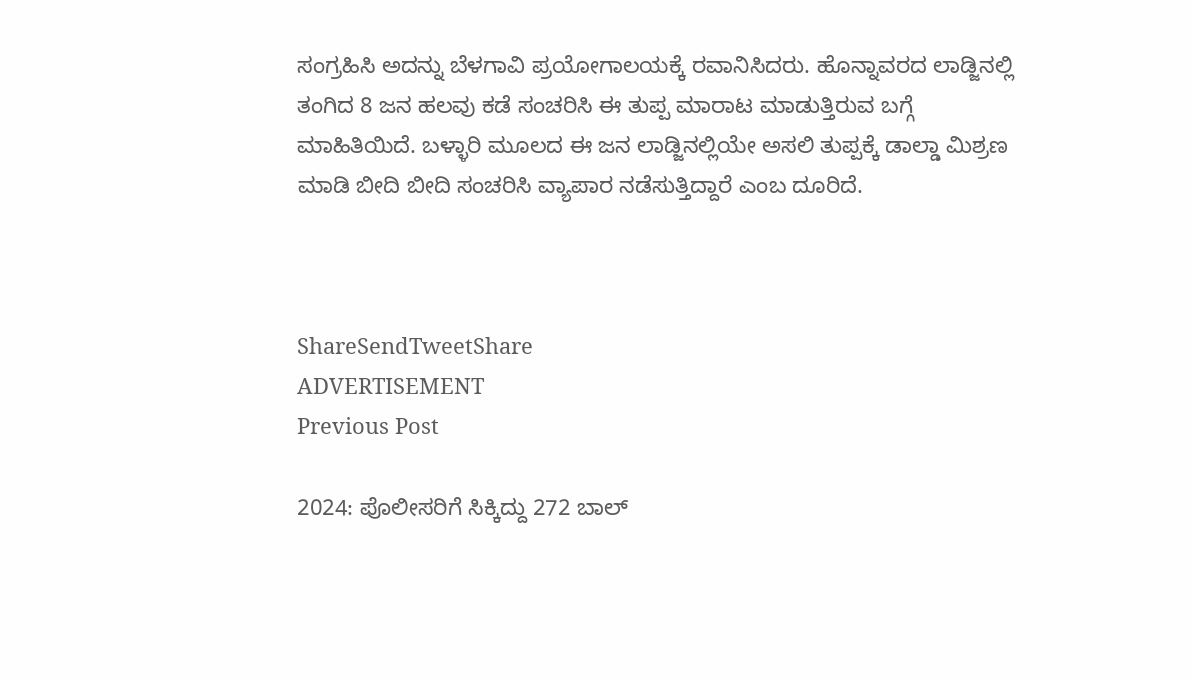ಸಂಗ್ರಹಿಸಿ ಅದನ್ನು ಬೆಳಗಾವಿ ಪ್ರಯೋಗಾಲಯಕ್ಕೆ ರವಾನಿಸಿದರು. ಹೊನ್ನಾವರದ ಲಾಡ್ಜಿನಲ್ಲಿ ತಂಗಿದ 8 ಜನ ಹಲವು ಕಡೆ ಸಂಚರಿಸಿ ಈ ತುಪ್ಪ ಮಾರಾಟ ಮಾಡುತ್ತಿರುವ ಬಗ್ಗೆ ಮಾಹಿತಿಯಿದೆ. ಬಳ್ಳಾರಿ ಮೂಲದ ಈ ಜನ ಲಾಡ್ಜಿನಲ್ಲಿಯೇ ಅಸಲಿ ತುಪ್ಪಕ್ಕೆ ಡಾಲ್ಡಾ ಮಿಶ್ರಣ ಮಾಡಿ ಬೀದಿ ಬೀದಿ ಸಂಚರಿಸಿ ವ್ಯಾಪಾರ ನಡೆಸುತ್ತಿದ್ದಾರೆ ಎಂಬ ದೂರಿದೆ.



ShareSendTweetShare
ADVERTISEMENT
Previous Post

2024: ಪೊಲೀಸರಿಗೆ ಸಿಕ್ಕಿದ್ದು 272 ಬಾಲ್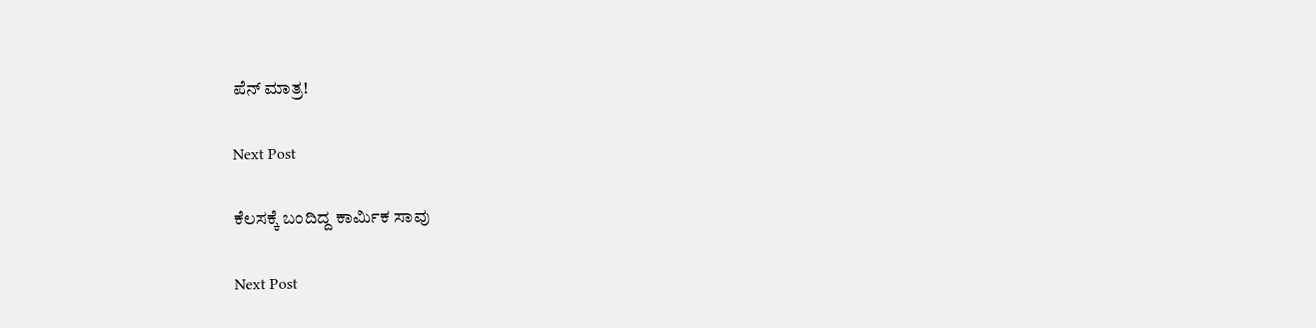ಪೆನ್ ಮಾತ್ರ!

Next Post

ಕೆಲಸಕ್ಕೆ ಬಂದಿದ್ದ ಕಾರ್ಮಿಕ ಸಾವು

Next Post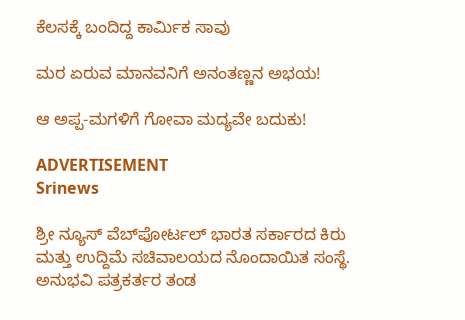ಕೆಲಸಕ್ಕೆ ಬಂದಿದ್ದ ಕಾರ್ಮಿಕ ಸಾವು

ಮರ ಏರುವ ಮಾನವನಿಗೆ ಅನಂತಣ್ಣನ ಅಭಯ!

ಆ ಅಪ್ಪ-ಮಗಳಿಗೆ ಗೋವಾ ಮದ್ಯವೇ ಬದುಕು!

ADVERTISEMENT
Srinews

ಶ್ರೀ ನ್ಯೂಸ್ ವೆಬ್‌ಪೋರ್ಟಲ್ ಭಾರತ ಸರ್ಕಾರದ ಕಿರು ಮತ್ತು ಉದ್ದಿಮೆ ಸಚಿವಾಲಯದ ನೊಂದಾಯಿತ ಸಂಸ್ಥೆ. ಅನುಭವಿ ಪತ್ರಕರ್ತರ ತಂಡ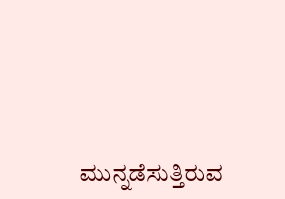ಮುನ್ನಡೆಸುತ್ತಿರುವ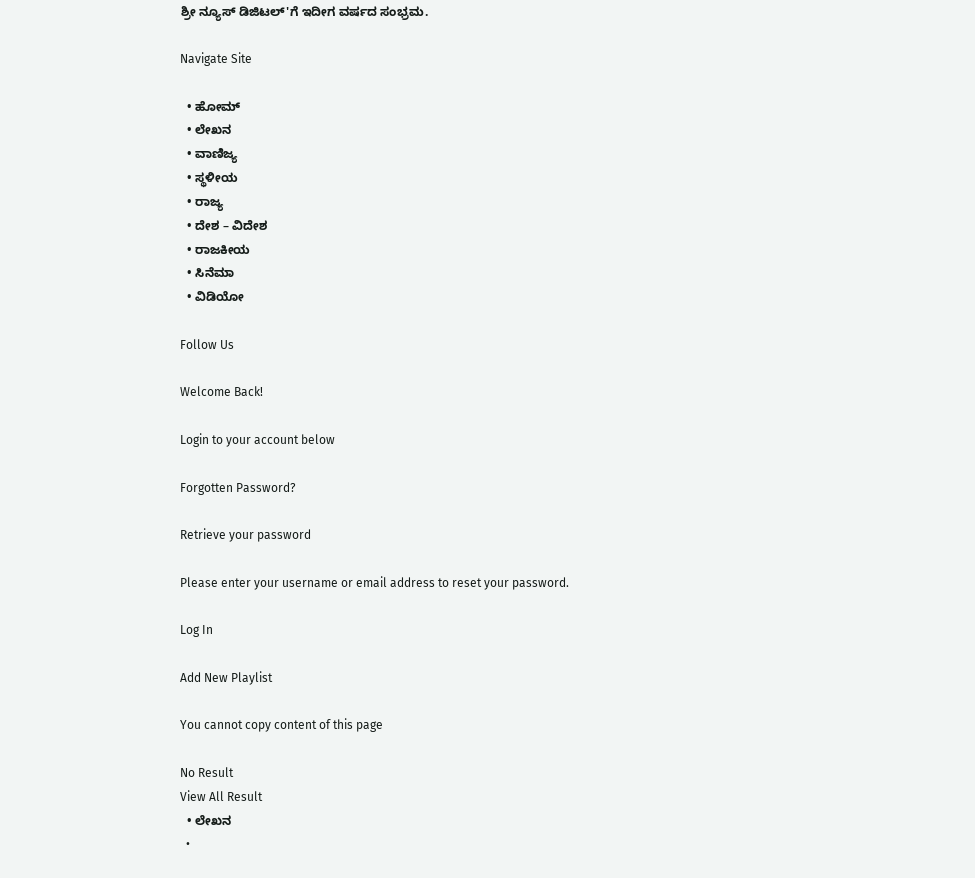ಶ್ರೀ ನ್ಯೂಸ್ ಡಿಜಿಟಲ್'ಗೆ ಇದೀಗ ವರ್ಷದ ಸಂಭ್ರಮ.

Navigate Site

  • ಹೋಮ್
  • ಲೇಖನ
  • ವಾಣಿಜ್ಯ
  • ಸ್ಥಳೀಯ
  • ರಾಜ್ಯ
  • ದೇಶ – ವಿದೇಶ
  • ರಾಜಕೀಯ
  • ಸಿನೆಮಾ
  • ವಿಡಿಯೋ

Follow Us

Welcome Back!

Login to your account below

Forgotten Password?

Retrieve your password

Please enter your username or email address to reset your password.

Log In

Add New Playlist

You cannot copy content of this page

No Result
View All Result
  • ಲೇಖನ
  •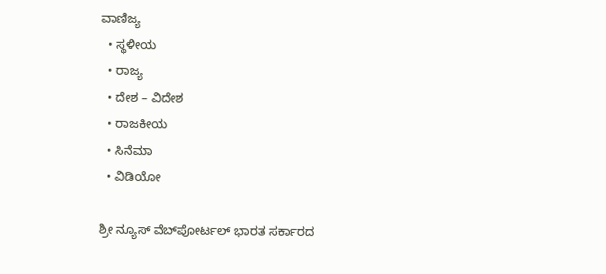ವಾಣಿಜ್ಯ
  • ಸ್ಥಳೀಯ
  • ರಾಜ್ಯ
  • ದೇಶ – ವಿದೇಶ
  • ರಾಜಕೀಯ
  • ಸಿನೆಮಾ
  • ವಿಡಿಯೋ

ಶ್ರೀ ನ್ಯೂಸ್ ವೆಬ್‌ಪೋರ್ಟಲ್ ಭಾರತ ಸರ್ಕಾರದ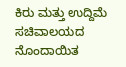ಕಿರು ಮತ್ತು ಉದ್ದಿಮೆ ಸಚಿವಾಲಯದ ನೊಂದಾಯಿತ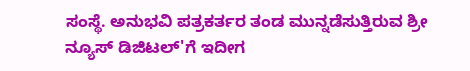ಸಂಸ್ಥೆ. ಅನುಭವಿ ಪತ್ರಕರ್ತರ ತಂಡ ಮುನ್ನಡೆಸುತ್ತಿರುವ ಶ್ರೀ ನ್ಯೂಸ್ ಡಿಜಿಟಲ್'ಗೆ ಇದೀಗ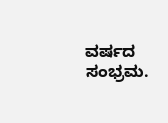ವರ್ಷದ ಸಂಭ್ರಮ.